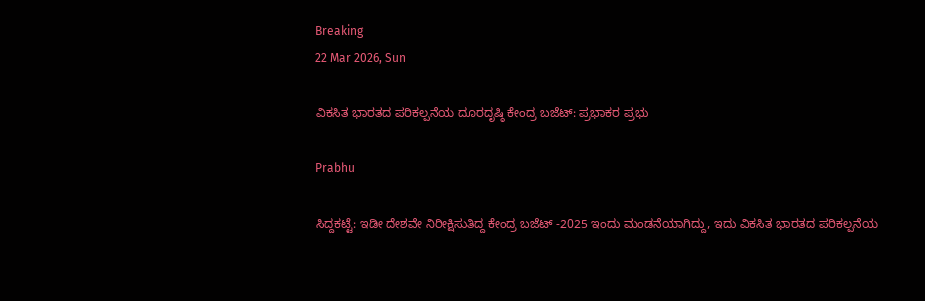Breaking
22 Mar 2026, Sun

ವಿಕಸಿತ ಭಾರತದ ಪರಿಕಲ್ಪನೆಯ ದೂರದೃಷ್ಠಿ ಕೇಂದ್ರ ಬಜೆಟ್: ಪ್ರಭಾಕರ ಪ್ರಭು

Prabhu

ಸಿದ್ದಕಟ್ಟೆ: ಇಡೀ ದೇಶವೇ ನಿರೀಕ್ಷಿಸುತಿದ್ದ ಕೇಂದ್ರ ಬಜೆಟ್ -2025 ಇಂದು ಮಂಡನೆಯಾಗಿದ್ದು, ಇದು ವಿಕಸಿತ ಭಾರತದ ಪರಿಕಲ್ಪನೆಯ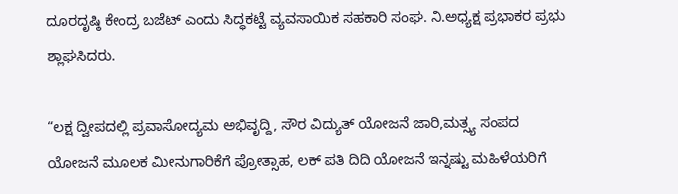ದೂರದೃಷ್ಠಿ ಕೇಂದ್ರ ಬಜೆಟ್ ಎಂದು ಸಿದ್ಧಕಟ್ಟೆ ವ್ಯವಸಾಯಿಕ ಸಹಕಾರಿ ಸಂಘ. ನಿ.ಅಧ್ಯಕ್ಷ ಪ್ರಭಾಕರ ಪ್ರಭು ಶ್ಲಾಘಸಿದರು.

“ಲಕ್ಷ ದ್ವೀಪದಲ್ಲಿ ಪ್ರವಾಸೋದ್ಯಮ ಅಭಿವೃದ್ದಿ, ಸೌರ ವಿದ್ಯುತ್ ಯೋಜನೆ ಜಾರಿ,ಮತ್ಸ್ಯ ಸಂಪದ ಯೋಜನೆ ಮೂಲಕ ಮೀನುಗಾರಿಕೆಗೆ ಪ್ರೋತ್ಸಾಹ, ಲಕ್ ಪತಿ ದಿದಿ ಯೋಜನೆ ಇನ್ನಷ್ಟು ಮಹಿಳೆಯರಿಗೆ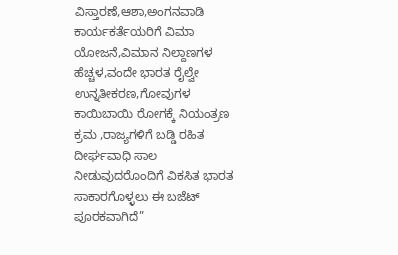ವಿಸ್ತಾರಣೆ,ಆಶಾ,ಅಂಗನವಾಡಿ ಕಾರ್ಯಕರ್ತೆಯರಿಗೆ ವಿಮಾ ಯೋಜನೆ,ವಿಮಾನ ನಿಲ್ದಾಣಗಳ ಹೆಚ್ಚಳ,ವಂದೇ ಭಾರತ ರೈಲ್ವೇ ಉನ್ನತೀಕರಣ,ಗೋವುಗಳ ಕಾಯಿಬಾಯಿ ರೋಗಕ್ಕೆ ನಿಯಂತ್ರಣ ಕ್ರಮ ,ರಾಜ್ಯಗಳಿಗೆ ಬಡ್ಡಿ ರಹಿತ ದೀರ್ಘವಾಧಿ ಸಾಲ ನೀಡುವುದರೊಂದಿಗೆ ವಿಕಸಿತ ಭಾರತ ಸಾಕಾರಗೊಳ್ಳಲು ಈ ಬಜೆಟ್ ಪೂರಕವಾಗಿದೆ”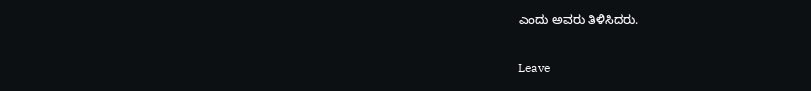ಎಂದು ಅವರು ತಿಳಿಸಿದರು.

Leave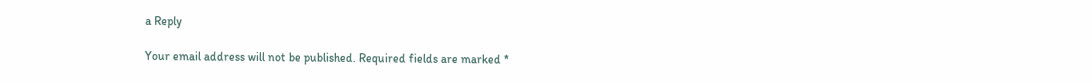a Reply

Your email address will not be published. Required fields are marked *